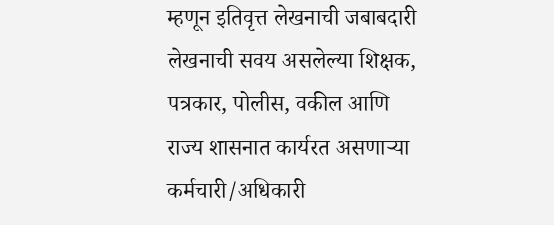म्हणून इतिवृत्त लेखनाची जबाबदारी लेखनाची सवय असलेल्या शिक्षक, पत्रकार, पोलीस, वकील आणि राज्य शासनात कार्यरत असणाऱ्या कर्मचारी/अधिकारी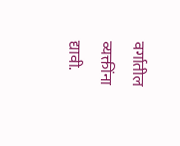वर्गातील व्यक्तींना द्यावी.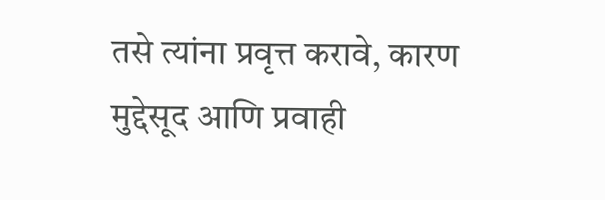तसे त्यांना प्रवृत्त करावे, कारण मुद्देसूद आणि प्रवाही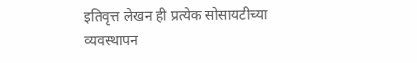इतिवृत्त लेखन ही प्रत्येक सोसायटीच्या व्यवस्थापन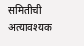समितीची अत्यावश्यक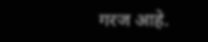गरज आहे.